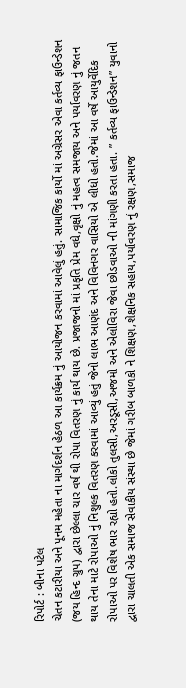રિપોર્ટ : બીના પટેલ
ચેતન કટારીયા અને પૂનમ મહેતા ના માર્ગદર્શન હેઠળ આ કાર્યક્રમ નું આયોજન કરવામાં આવેલું હતું. સામાજિક કાર્યો માં અગ્રેસર એવા કર્તવ્ય ફાઉન્ડેશન (જય હિન્દ ગ્રુપ) દ્વારા છેલ્લા ચાર વર્ષ થી રોપા વિતરણ નું કાર્ય થાય છે. પ્રજાજનો માં પ્રકૃતિ પ્રેમ વધે,વૃક્ષો નું મહત્વ સમજાય અને પર્યાવરણ નું જતન થાય તેના માટે રોપાઓ નું નિશુલ્ક વિતરણ કરવામાં આવ્યું હતું જેનો લાભ આણંદ અને વિવિનગર વાસિયો એ લીધો હતો.જેમાં આ વર્ષે આયુર્વેદિક રોપાઓ પર વિશેષ ભાર રહ્યો હતો.લોકો તુલસી,અરડૂસી,અજમો અને એલોવિરા જેવા છોડવાઓ ની માંગણી કરતા હતા. ” કર્તવ્ય ફાઉન્ડેશન” યુવાનો દ્વારા ચાલતી એક સમાજ સેવાકીય સંસ્થા છે જેમાં ગરીબ બાળકો ને શિક્ષણ,શેક્ષનિક સહાય,પર્યાવરણ નું રક્ષણ,સમાજ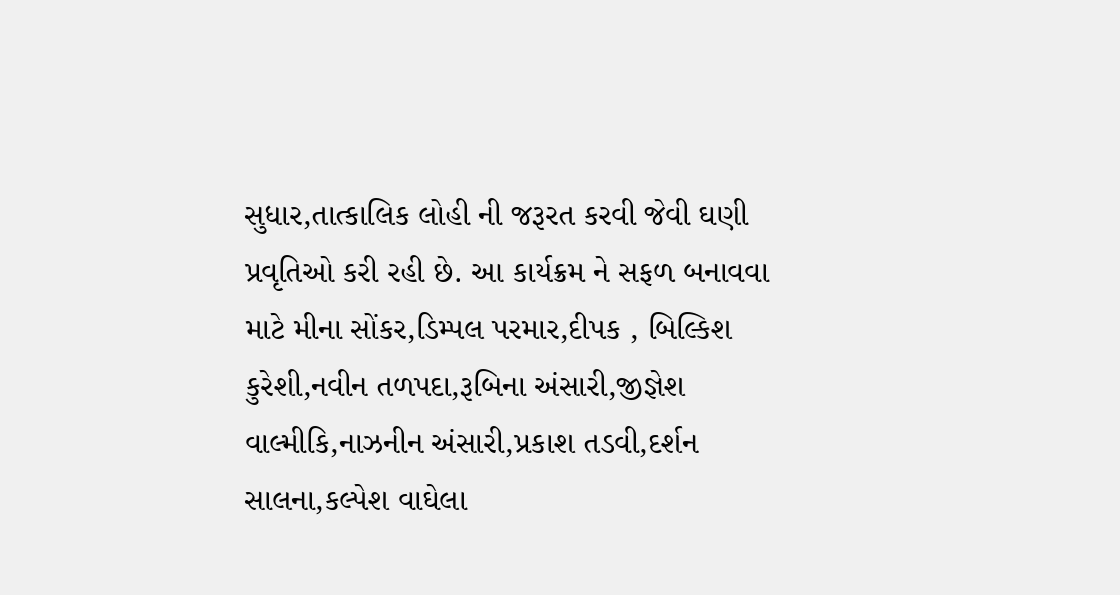સુધાર,તાત્કાલિક લોહી ની જરૂરત કરવી જેવી ઘણી પ્રવૃતિઓ કરી રહી છે. આ કાર્યક્રમ ને સફળ બનાવવા માટે મીના સોંકર,ડિમ્પલ પરમાર,દીપક , બિલ્કિશ કુરેશી,નવીન તળપદા,રૂબિના અંસારી,જીજ્ઞેશ વાલ્મીકિ,નાઝનીન અંસારી,પ્રકાશ તડવી,દર્શન સાલના,કલ્પેશ વાઘેલા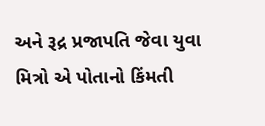અને રૂદ્ર પ્રજાપતિ જેવા યુવા મિત્રો એ પોતાનો કિંમતી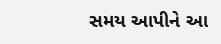સમય આપીને આ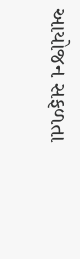આયોજન સફળતા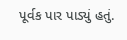પૂર્વક પાર પાડ્યું હતું.